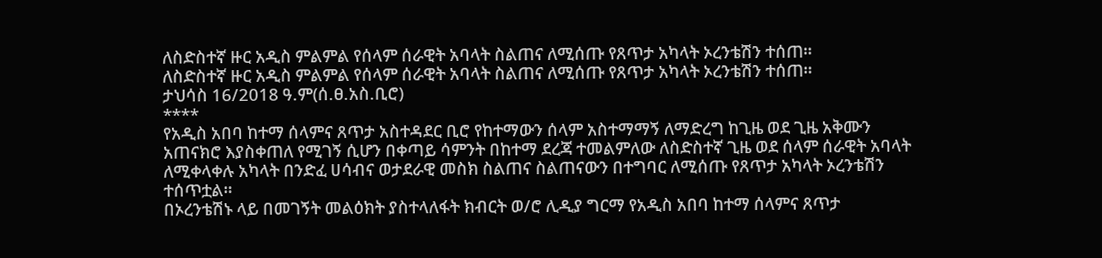ለስድስተኛ ዙር አዲስ ምልምል የሰላም ሰራዊት አባላት ስልጠና ለሚሰጡ የጸጥታ አካላት ኦረንቴሽን ተሰጠ።
ለስድስተኛ ዙር አዲስ ምልምል የሰላም ሰራዊት አባላት ስልጠና ለሚሰጡ የጸጥታ አካላት ኦረንቴሽን ተሰጠ።
ታህሳስ 16/2018 ዓ.ም(ሰ.ፀ.አስ.ቢሮ)
****
የአዲስ አበባ ከተማ ሰላምና ጸጥታ አስተዳደር ቢሮ የከተማውን ሰላም አስተማማኝ ለማድረግ ከጊዜ ወደ ጊዜ አቅሙን አጠናክሮ እያስቀጠለ የሚገኝ ሲሆን በቀጣይ ሳምንት በከተማ ደረጃ ተመልምለው ለስድስተኛ ጊዜ ወደ ሰላም ሰራዊት አባላት ለሚቀላቀሉ አካላት በንድፈ ሀሳብና ወታደራዊ መስክ ስልጠና ስልጠናውን በተግባር ለሚሰጡ የጸጥታ አካላት ኦረንቴሽን ተሰጥቷል።
በኦረንቴሽኑ ላይ በመገኝት መልዕክት ያስተላለፋት ክብርት ወ/ሮ ሊዲያ ግርማ የአዲስ አበባ ከተማ ሰላምና ጸጥታ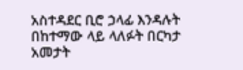አስተዳደር ቢሮ ኃላፊ እንዳሉት በከተማው ላይ ላለፉት በርካታ አመታት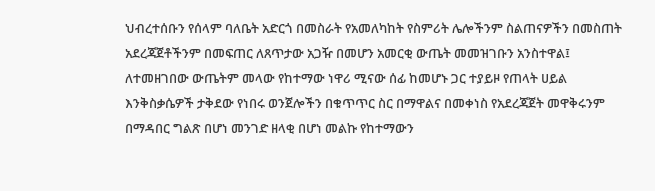ህብረተሰቡን የሰላም ባለቤት አድርጎ በመስራት የአመለካከት የስምሪት ሌሎችንም ስልጠናዎችን በመስጠት አደረጃጀቶችንም በመፍጠር ለጸጥታው አጋዥ በመሆን አመርቂ ውጤት መመዝገቡን አንስተዋል፤
ለተመዘገበው ውጤትም መላው የከተማው ነዋሪ ሚናው ሰፊ ከመሆኑ ጋር ተያይዞ የጠላት ሀይል እንቅስቃሴዎች ታቅደው የነበሩ ወንጀሎችን በቁጥጥር ስር በማዋልና በመቀነስ የአደረጃጀት መዋቅሩንም በማዳበር ግልጽ በሆነ መንገድ ዘላቂ በሆነ መልኩ የከተማውን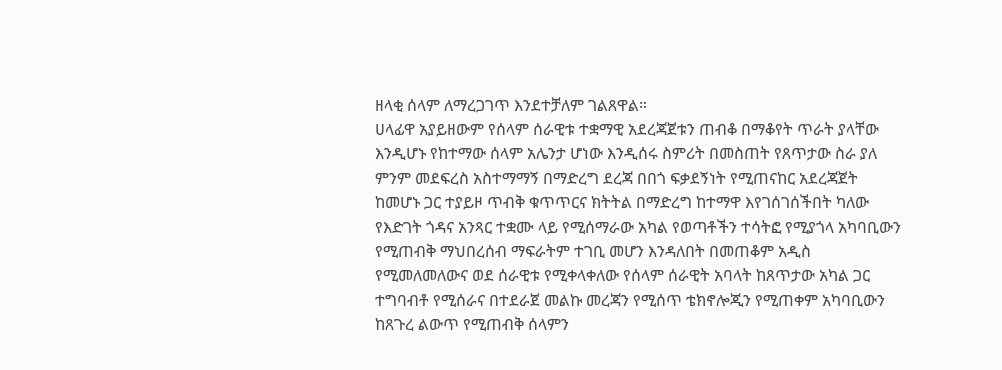ዘላቂ ሰላም ለማረጋገጥ እንደተቻለም ገልጸዋል።
ሀላፊዋ አያይዘውም የሰላም ሰራዊቱ ተቋማዊ አደረጃጀቱን ጠብቆ በማቆየት ጥራት ያላቸው እንዲሆኑ የከተማው ሰላም አሌንታ ሆነው እንዲሰሩ ስምሪት በመስጠት የጸጥታው ስራ ያለ ምንም መደፍረስ አስተማማኝ በማድረግ ደረጃ በበጎ ፍቃደኝነት የሚጠናከር አደረጃጀት ከመሆኑ ጋር ተያይዞ ጥብቅ ቁጥጥርና ክትትል በማድረግ ከተማዋ እየገሰገሰችበት ካለው የእድገት ጎዳና አንጻር ተቋሙ ላይ የሚሰማራው አካል የወጣቶችን ተሳትፎ የሚያጎላ አካባቢውን የሚጠብቅ ማህበረሰብ ማፍራትም ተገቢ መሆን እንዳለበት በመጠቆም አዲስ የሚመለመለውና ወደ ሰራዊቱ የሚቀላቀለው የሰላም ሰራዊት አባላት ከጸጥታው አካል ጋር ተግባብቶ የሚሰራና በተደራጀ መልኩ መረጃን የሚሰጥ ቴክኖሎጂን የሚጠቀም አካባቢውን ከጸጉረ ልውጥ የሚጠብቅ ሰላምን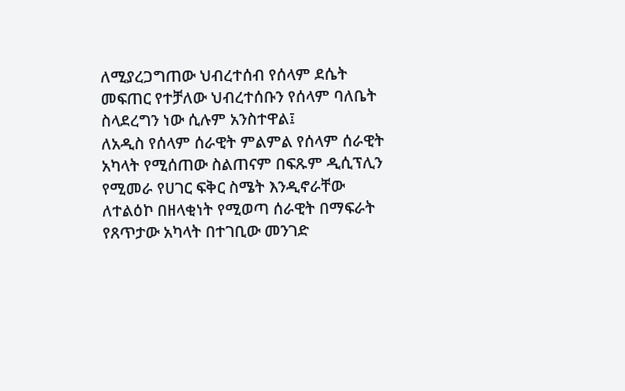ለሚያረጋግጠው ህብረተሰብ የሰላም ደሴት መፍጠር የተቻለው ህብረተሰቡን የሰላም ባለቤት ስላደረግን ነው ሲሉም አንስተዋል፤
ለአዲስ የሰላም ሰራዊት ምልምል የሰላም ሰራዊት አካላት የሚሰጠው ስልጠናም በፍጹም ዲሲፕሊን የሚመራ የሀገር ፍቅር ስሜት እንዲኖራቸው ለተልዕኮ በዘላቂነት የሚወጣ ሰራዊት በማፍራት የጸጥታው አካላት በተገቢው መንገድ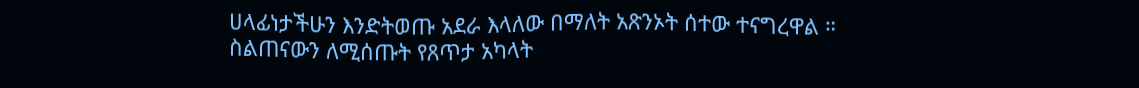ሀላፊነታችሁን እንድትወጡ አደራ እላለው በማለት አጽንኦት ሰተው ተናግረዋል ።
ስልጠናውን ለሚሰጡት የጸጥታ አካላት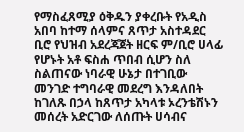የማስፈጸሚያ ዕቅዱን ያቀረቡት የአዲስ አበባ ከተማ ሰላምና ጸጥታ አስተዳደር ቢሮ የህዝብ አደረጃጀት ዘርፍ ም/ቢሮ ሀላፊ የሆኑት አቶ ፍስሐ ጥበብ ሲሆን ስለ ስልጠናው ነባራዊ ሁኔታ በተገቢው መንገድ ተግባራዊ መደረግ እንዳለበት ከገለጹ በኃላ ከጸጥታ አካላቱ ኦረንቴሽኑን መሰረት አድርገው ለሰጡት ሀሳብና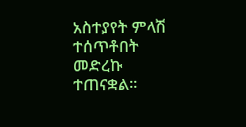አስተያየት ምላሽ ተሰጥቶበት መድረኩ ተጠናቋል።